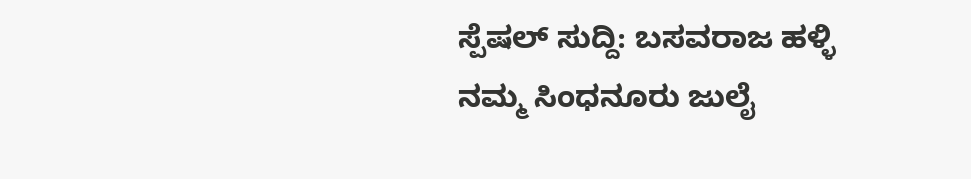ಸ್ಪೆಷಲ್ ಸುದ್ದಿ: ಬಸವರಾಜ ಹಳ್ಳಿ
ನಮ್ಮ ಸಿಂಧನೂರು ಜುಲೈ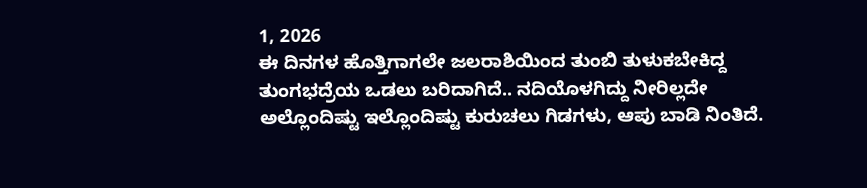1, 2026
ಈ ದಿನಗಳ ಹೊತ್ತಿಗಾಗಲೇ ಜಲರಾಶಿಯಿಂದ ತುಂಬಿ ತುಳುಕಬೇಕಿದ್ದ ತುಂಗಭದ್ರೆಯ ಒಡಲು ಬರಿದಾಗಿದೆ.. ನದಿಯೊಳಗಿದ್ದು ನೀರಿಲ್ಲದೇ ಅಲ್ಲೊಂದಿಷ್ಟು ಇಲ್ಲೊಂದಿಷ್ಟು ಕುರುಚಲು ಗಿಡಗಳು, ಆಪು ಬಾಡಿ ನಿಂತಿದೆ.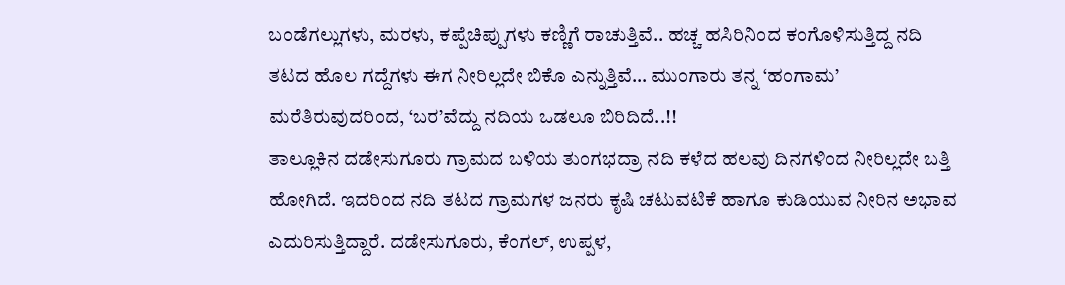ಬಂಡೆಗಲ್ಲುಗಳು, ಮರಳು, ಕಪ್ಪೆಚಿಪ್ಪುಗಳು ಕಣ್ಣಿಗೆ ರಾಚುತ್ತಿವೆ.. ಹಚ್ಚ ಹಸಿರಿನಿಂದ ಕಂಗೊಳಿಸುತ್ತಿದ್ದ ನದಿ ತಟದ ಹೊಲ ಗದ್ದೆಗಳು ಈಗ ನೀರಿಲ್ಲದೇ ಬಿಕೊ ಎನ್ನುತ್ತಿವೆ… ಮುಂಗಾರು ತನ್ನ ‘ಹಂಗಾಮ’ ಮರೆತಿರುವುದರಿಂದ, ‘ಬರ’ವೆದ್ದು ನದಿಯ ಒಡಲೂ ಬಿರಿದಿದೆ..!!
ತಾಲ್ಲೂಕಿನ ದಡೇಸುಗೂರು ಗ್ರಾಮದ ಬಳಿಯ ತುಂಗಭದ್ರಾ ನದಿ ಕಳೆದ ಹಲವು ದಿನಗಳಿಂದ ನೀರಿಲ್ಲದೇ ಬತ್ತಿ ಹೋಗಿದೆ. ಇದರಿಂದ ನದಿ ತಟದ ಗ್ರಾಮಗಳ ಜನರು ಕೃಷಿ ಚಟುವಟಿಕೆ ಹಾಗೂ ಕುಡಿಯುವ ನೀರಿನ ಅಭಾವ ಎದುರಿಸುತ್ತಿದ್ದಾರೆ. ದಡೇಸುಗೂರು, ಕೆಂಗಲ್, ಉಪ್ಪಳ,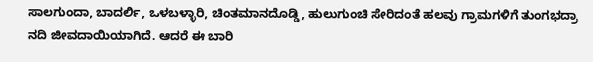ಸಾಲಗುಂದಾ, ಬಾದರ್ಲಿ, ಒಳಬಳ್ಳಾರಿ, ಚಿಂತಮಾನದೊಡ್ಡಿ, ಹುಲುಗುಂಚಿ ಸೇರಿದಂತೆ ಹಲವು ಗ್ರಾಮಗಳಿಗೆ ತುಂಗಭದ್ರಾ ನದಿ ಜೀವದಾಯಿಯಾಗಿದೆ. ಆದರೆ ಈ ಬಾರಿ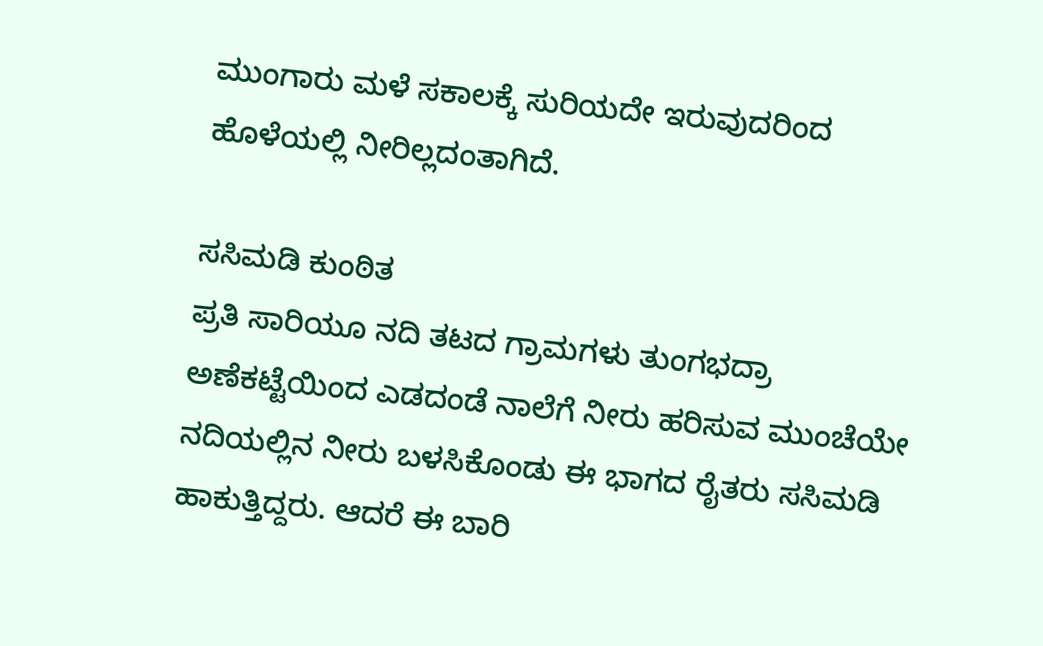ಮುಂಗಾರು ಮಳೆ ಸಕಾಲಕ್ಕೆ ಸುರಿಯದೇ ಇರುವುದರಿಂದ ಹೊಳೆಯಲ್ಲಿ ನೀರಿಲ್ಲದಂತಾಗಿದೆ.

ಸಸಿಮಡಿ ಕುಂಠಿತ
ಪ್ರತಿ ಸಾರಿಯೂ ನದಿ ತಟದ ಗ್ರಾಮಗಳು ತುಂಗಭದ್ರಾ ಅಣೆಕಟ್ಟೆಯಿಂದ ಎಡದಂಡೆ ನಾಲೆಗೆ ನೀರು ಹರಿಸುವ ಮುಂಚೆಯೇ ನದಿಯಲ್ಲಿನ ನೀರು ಬಳಸಿಕೊಂಡು ಈ ಭಾಗದ ರೈತರು ಸಸಿಮಡಿ ಹಾಕುತ್ತಿದ್ದರು. ಆದರೆ ಈ ಬಾರಿ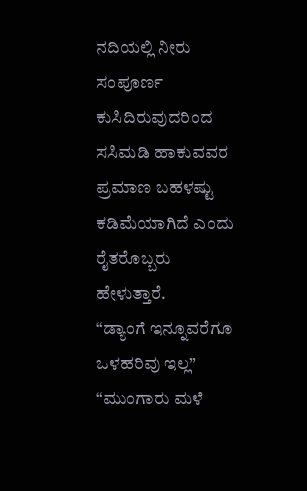ನದಿಯಲ್ಲಿ ನೀರು ಸಂಪೂರ್ಣ ಕುಸಿದಿರುವುದರಿಂದ ಸಸಿಮಡಿ ಹಾಕುವವರ ಪ್ರಮಾಣ ಬಹಳಷ್ಟು ಕಡಿಮೆಯಾಗಿದೆ ಎಂದು ರೈತರೊಬ್ಬರು ಹೇಳುತ್ತಾರೆ.
“ಡ್ಯಾಂಗೆ ಇನ್ನೂವರೆಗೂ ಒಳಹರಿವು ಇಲ್ಲ”
“ಮುಂಗಾರು ಮಳೆ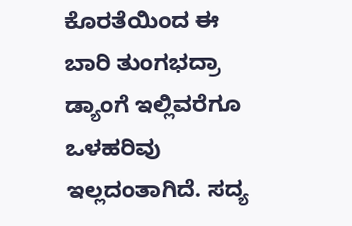ಕೊರತೆಯಿಂದ ಈ ಬಾರಿ ತುಂಗಭದ್ರಾ ಡ್ಯಾಂಗೆ ಇಲ್ಲಿವರೆಗೂ ಒಳಹರಿವು ಇಲ್ಲದಂತಾಗಿದೆ. ಸದ್ಯ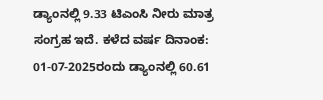ಡ್ಯಾಂನಲ್ಲಿ 9.33 ಟಿಎಂಸಿ ನೀರು ಮಾತ್ರ ಸಂಗ್ರಹ ಇದೆ. ಕಳೆದ ವರ್ಷ ದಿನಾಂಕ: 01-07-2025ರಂದು ಡ್ಯಾಂನಲ್ಲಿ 60.61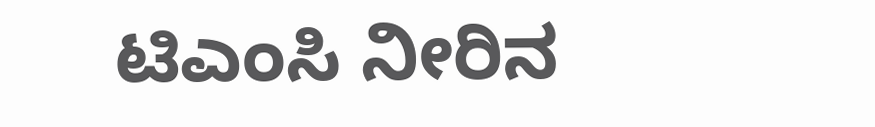ಟಿಎಂಸಿ ನೀರಿನ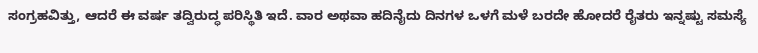ಸಂಗ್ರಹವಿತ್ತು, ಆದರೆ ಈ ವರ್ಷ ತದ್ವಿರುದ್ಧ ಪರಿಸ್ಥಿತಿ ಇದೆ. ವಾರ ಅಥವಾ ಹದಿನೈದು ದಿನಗಳ ಒಳಗೆ ಮಳೆ ಬರದೇ ಹೋದರೆ ರೈತರು ಇನ್ನಷ್ಟು ಸಮಸ್ಯೆ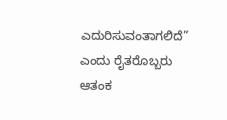ಎದುರಿಸುವಂತಾಗಲಿದೆ” ಎಂದು ರೈತರೊಬ್ಬರು ಆತಂಕ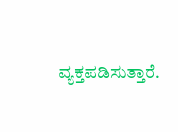ವ್ಯಕ್ತಪಡಿಸುತ್ತಾರೆ.